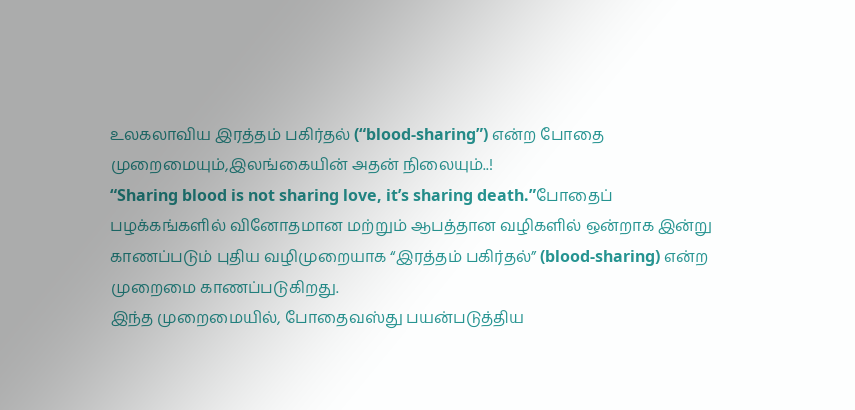உலகலாவிய இரத்தம் பகிர்தல் (“blood-sharing”) என்ற போதை முறைமையும்,இலங்கையின் அதன் நிலையும்..!
“Sharing blood is not sharing love, it’s sharing death.”போதைப் பழக்கங்களில் வினோதமான மற்றும் ஆபத்தான வழிகளில் ஒன்றாக இன்று காணப்படும் புதிய வழிமுறையாக “இரத்தம் பகிர்தல்” (blood-sharing) என்ற முறைமை காணப்படுகிறது.
இந்த முறைமையில், போதைவஸ்து பயன்படுத்திய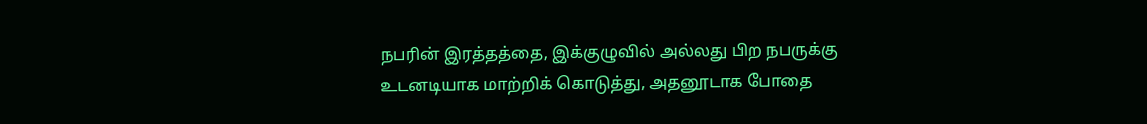நபரின் இரத்தத்தை, இக்குழுவில் அல்லது பிற நபருக்கு உடனடியாக மாற்றிக் கொடுத்து, அதனூடாக போதை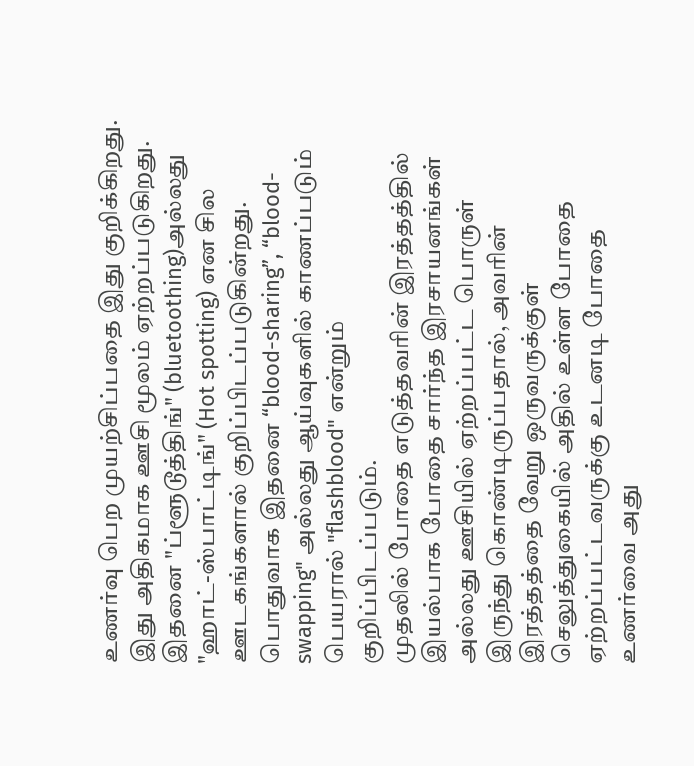உணர்வு பெற முயற்சிப்பதை இது குறிக்கிறது.
இது அதிகமாக ஊசி மூலம் ஏற்றப்படுகிறது. இதனை "ப்ளூடூத்திங்" (bluetoothing)அல்லது "ஹாட்-ஸ்பாட்டிங்" (Hot spotting) என சில ஊடகங்களால் குறிப்பிடப்படுகின்றது. பொதுவாக இதனை “blood-sharing”, “blood-swapping" அல்லது ஆய்வுகளில் காணப்படும் பெயரால் "flashblood" என்றும் குறிப்பிடப்படும்.
முதலில் போதை எடுத்தவரின் இரத்தத்தில் இயல்பாக போதை சார்ந்த இரசாயனங்கள் அல்லது ஊசியில் ஏற்றப்பட்ட பொருள் இருந்து கொண்டிருப்பதால், அவரின் இரத்தத்தை வேறு ஒருவருக்குள் செலுத்துகையில் அதில் உள்ள போதை ஏற்றப்பட்டவருக்கு உடனடி போதை உணர்வை அது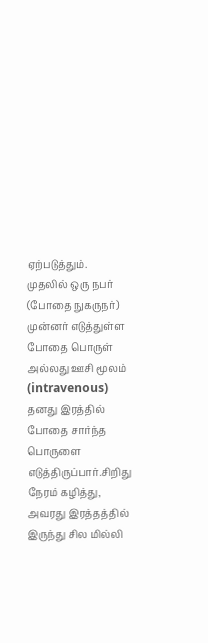ஏற்படுத்தும்.
முதலில் ஒரு நபர் (போதை நுகருநர்) முன்னர் எடுத்துள்ள போதை பொருள் அல்லது ஊசி மூலம் (intravenous) தனது இரத்தில் போதை சார்ந்த பொருளை எடுத்திருப்பார்.சிறிது நேரம் கழித்து, அவரது இரத்தத்தில் இருந்து சில மில்லி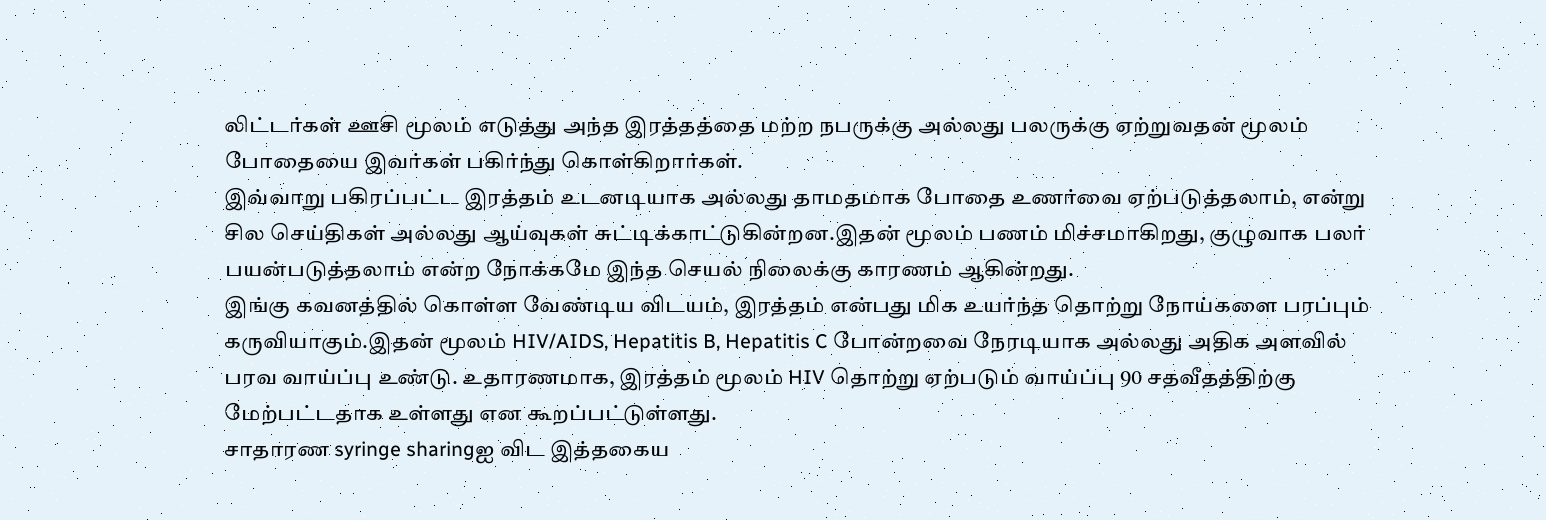லிட்டர்கள் ஊசி மூலம் எடுத்து அந்த இரத்தத்தை மற்ற நபருக்கு அல்லது பலருக்கு ஏற்றுவதன் மூலம் போதையை இவர்கள் பகிர்ந்து கொள்கிறார்கள்.
இவ்வாறு பகிரப்பட்ட இரத்தம் உடனடியாக அல்லது தாமதமாக போதை உணர்வை ஏற்படுத்தலாம், என்று சில செய்திகள் அல்லது ஆய்வுகள் சுட்டிக்காட்டுகின்றன.இதன் மூலம் பணம் மிச்சமாகிறது, குழுவாக பலர் பயன்படுத்தலாம் என்ற நோக்கமே இந்த செயல் நிலைக்கு காரணம் ஆகின்றது.
இங்கு கவனத்தில் கொள்ள வேண்டிய விடயம், இரத்தம் என்பது மிக உயர்ந்த தொற்று நோய்களை பரப்பும் கருவியாகும்.இதன் மூலம் HIV/AIDS, Hepatitis B, Hepatitis C போன்றவை நேரடியாக அல்லது அதிக அளவில் பரவ வாய்ப்பு உண்டு. உதாரணமாக, இரத்தம் மூலம் HIV தொற்று ஏற்படும் வாய்ப்பு 90 சதவீதத்திற்கு மேற்பட்டதாக உள்ளது என கூறப்பட்டுள்ளது.
சாதாரண syringe sharingஐ விட இத்தகைய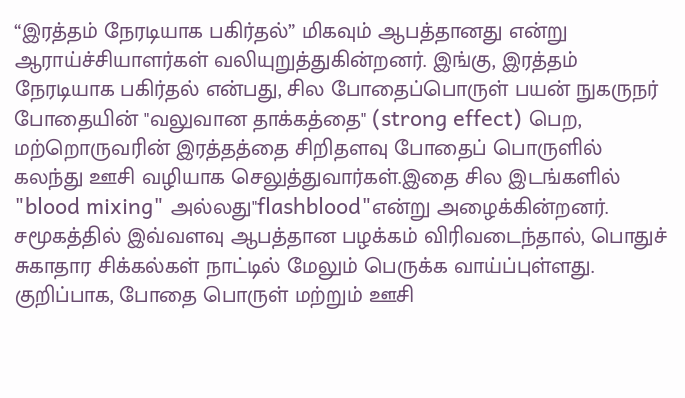“இரத்தம் நேரடியாக பகிர்தல்” மிகவும் ஆபத்தானது என்று ஆராய்ச்சியாளர்கள் வலியுறுத்துகின்றனர். இங்கு, இரத்தம் நேரடியாக பகிர்தல் என்பது, சில போதைப்பொருள் பயன் நுகருநர் போதையின் "வலுவான தாக்கத்தை" (strong effect) பெற, மற்றொருவரின் இரத்தத்தை சிறிதளவு போதைப் பொருளில் கலந்து ஊசி வழியாக செலுத்துவார்கள்.இதை சில இடங்களில் "blood mixing" அல்லது"flashblood"என்று அழைக்கின்றனர்.
சமூகத்தில் இவ்வளவு ஆபத்தான பழக்கம் விரிவடைந்தால், பொதுச் சுகாதார சிக்கல்கள் நாட்டில் மேலும் பெருக்க வாய்ப்புள்ளது.
குறிப்பாக, போதை பொருள் மற்றும் ஊசி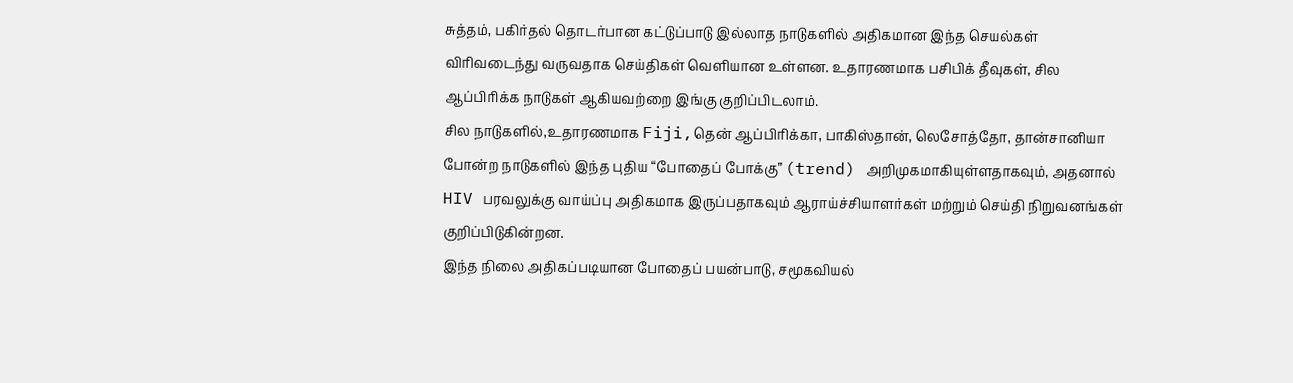சுத்தம், பகிர்தல் தொடர்பான கட்டுப்பாடு இல்லாத நாடுகளில் அதிகமான இந்த செயல்கள் விரிவடைந்து வருவதாக செய்திகள் வெளியான உள்ளன. உதாரணமாக பசிபிக் தீவுகள், சில ஆப்பிரிக்க நாடுகள் ஆகியவற்றை இங்கு குறிப்பிடலாம்.
சில நாடுகளில்,உதாரணமாக Fiji,தென் ஆப்பிரிக்கா, பாகிஸ்தான், லெசோத்தோ, தான்சானியா போன்ற நாடுகளில் இந்த புதிய “போதைப் போக்கு” (trend) அறிமுகமாகியுள்ளதாகவும், அதனால் HIV பரவலுக்கு வாய்ப்பு அதிகமாக இருப்பதாகவும் ஆராய்ச்சியாளர்கள் மற்றும் செய்தி நிறுவனங்கள் குறிப்பிடுகின்றன.
இந்த நிலை அதிகப்படியான போதைப் பயன்பாடு, சமூகவியல்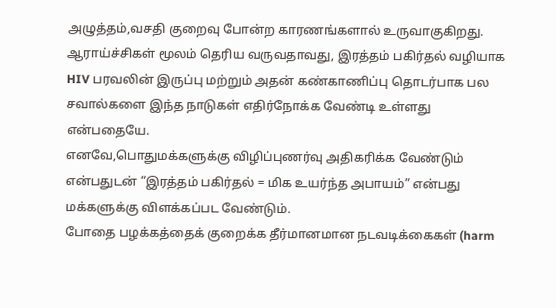அழுத்தம்,வசதி குறைவு போன்ற காரணங்களால் உருவாகுகிறது.
ஆராய்ச்சிகள் மூலம் தெரிய வருவதாவது, இரத்தம் பகிர்தல் வழியாக HIV பரவலின் இருப்பு மற்றும் அதன் கண்காணிப்பு தொடர்பாக பல சவால்களை இந்த நாடுகள் எதிர்நோக்க வேண்டி உள்ளது என்பதையே.
எனவே,பொதுமக்களுக்கு விழிப்புணர்வு அதிகரிக்க வேண்டும் என்பதுடன் “இரத்தம் பகிர்தல் = மிக உயர்ந்த அபாயம்” என்பது மக்களுக்கு விளக்கப்பட வேண்டும்.
போதை பழக்கத்தைக் குறைக்க தீர்மானமான நடவடிக்கைகள் (harm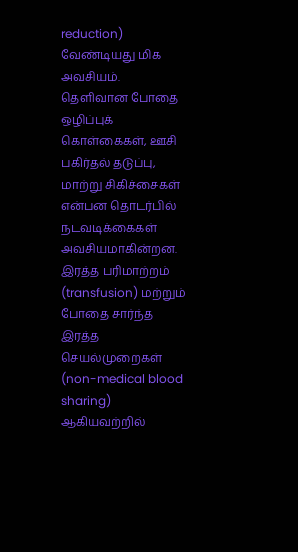reduction) வேண்டியது மிக அவசியம். தெளிவான போதை ஒழிப்புக் கொள்கைகள், ஊசி பகிர்தல் தடுப்பு, மாற்று சிகிச்சைகள் என்பன தொடர்பில் நடவடிக்கைகள் அவசியமாகின்றன.
இரத்த பரிமாற்றம் (transfusion) மற்றும் போதை சார்ந்த இரத்த செயல்முறைகள் (non-medical blood sharing) ஆகியவற்றில்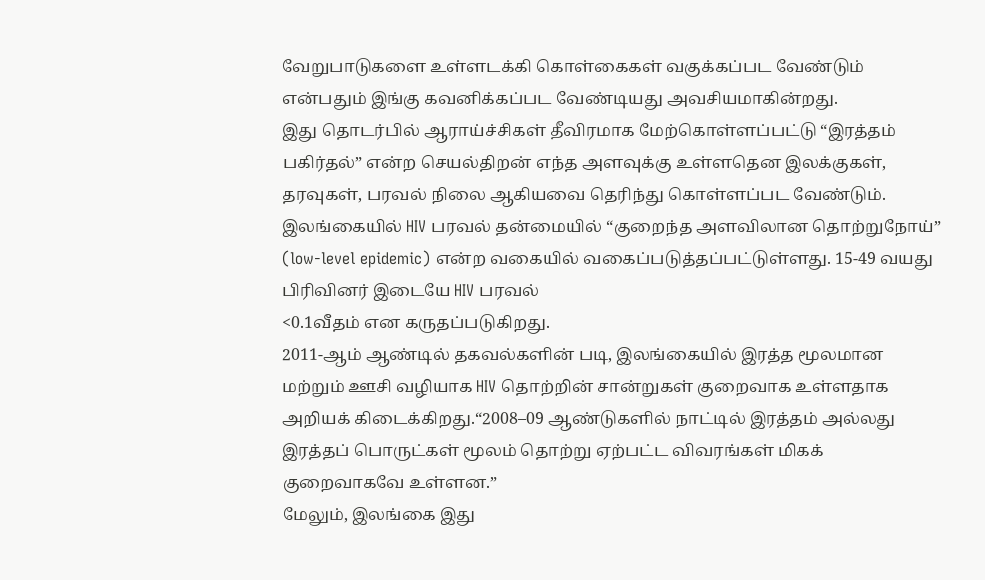வேறுபாடுகளை உள்ளடக்கி கொள்கைகள் வகுக்கப்பட வேண்டும் என்பதும் இங்கு கவனிக்கப்பட வேண்டியது அவசியமாகின்றது.
இது தொடர்பில் ஆராய்ச்சிகள் தீவிரமாக மேற்கொள்ளப்பட்டு “இரத்தம் பகிர்தல்” என்ற செயல்திறன் எந்த அளவுக்கு உள்ளதென இலக்குகள், தரவுகள், பரவல் நிலை ஆகியவை தெரிந்து கொள்ளப்பட வேண்டும்.
இலங்கையில் HIV பரவல் தன்மையில் “குறைந்த அளவிலான தொற்றுநோய்” (low-level epidemic) என்ற வகையில் வகைப்படுத்தப்பட்டுள்ளது. 15-49 வயது பிரிவினர் இடையே HIV பரவல்
<0.1வீதம் என கருதப்படுகிறது.
2011-ஆம் ஆண்டில் தகவல்களின் படி, இலங்கையில் இரத்த மூலமான மற்றும் ஊசி வழியாக HIV தொற்றின் சான்றுகள் குறைவாக உள்ளதாக அறியக் கிடைக்கிறது.“2008–09 ஆண்டுகளில் நாட்டில் இரத்தம் அல்லது இரத்தப் பொருட்கள் மூலம் தொற்று ஏற்பட்ட விவரங்கள் மிகக் குறைவாகவே உள்ளன.”
மேலும், இலங்கை இது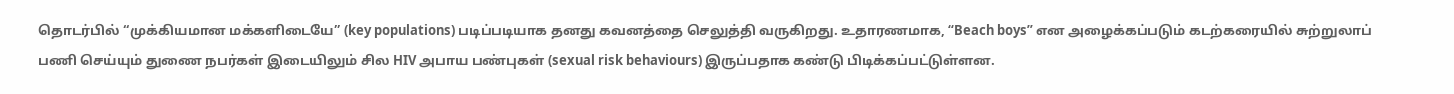தொடர்பில் “முக்கியமான மக்களிடையே” (key populations) படிப்படியாக தனது கவனத்தை செலுத்தி வருகிறது. உதாரணமாக, “Beach boys” என அழைக்கப்படும் கடற்கரையில் சுற்றுலாப் பணி செய்யும் துணை நபர்கள் இடையிலும் சில HIV அபாய பண்புகள் (sexual risk behaviours) இருப்பதாக கண்டு பிடிக்கப்பட்டுள்ளன.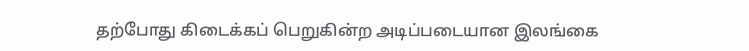தற்போது கிடைக்கப் பெறுகின்ற அடிப்படையான இலங்கை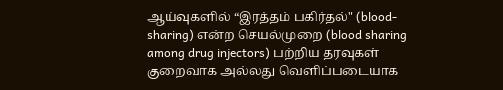ஆய்வுகளில் “இரத்தம் பகிர்தல்" (blood-sharing) என்ற செயல்முறை (blood sharing among drug injectors) பற்றிய தரவுகள் குறைவாக அல்லது வெளிப்படையாக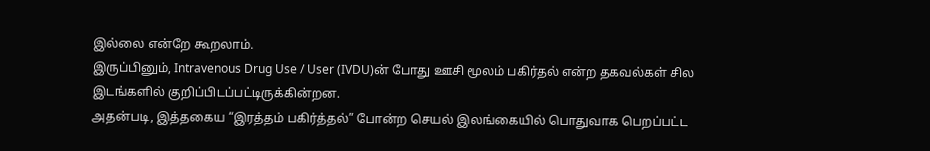இல்லை என்றே கூறலாம்.
இருப்பினும், Intravenous Drug Use / User (IVDU)ன் போது ஊசி மூலம் பகிர்தல் என்ற தகவல்கள் சில இடங்களில் குறிப்பிடப்பட்டிருக்கின்றன.
அதன்படி, இத்தகைய “இரத்தம் பகிர்த்தல்” போன்ற செயல் இலங்கையில் பொதுவாக பெறப்பட்ட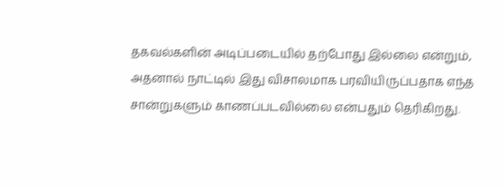தகவல்களின் அடிப்படையில் தற்போது இல்லை என்றும், அதனால் நாட்டில் இது விசாலமாக பரவியிருப்பதாக எந்த சான்றுகளும் காணப்படவில்லை என்பதும் தெரிகிறது.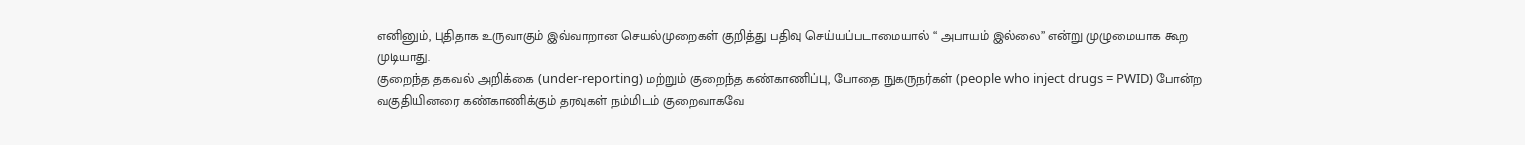எனினும், புதிதாக உருவாகும் இவ்வாறான செயல்முறைகள் குறித்து பதிவு செய்யப்படாமையால் “ அபாயம் இல்லை” என்று முழுமையாக கூற முடியாது.
குறைந்த தகவல் அறிக்கை (under-reporting) மற்றும் குறைந்த கண்காணிப்பு, போதை நுகருநர்கள் (people who inject drugs = PWID) போன்ற வகுதியினரை கண்காணிக்கும் தரவுகள் நம்மிடம் குறைவாகவே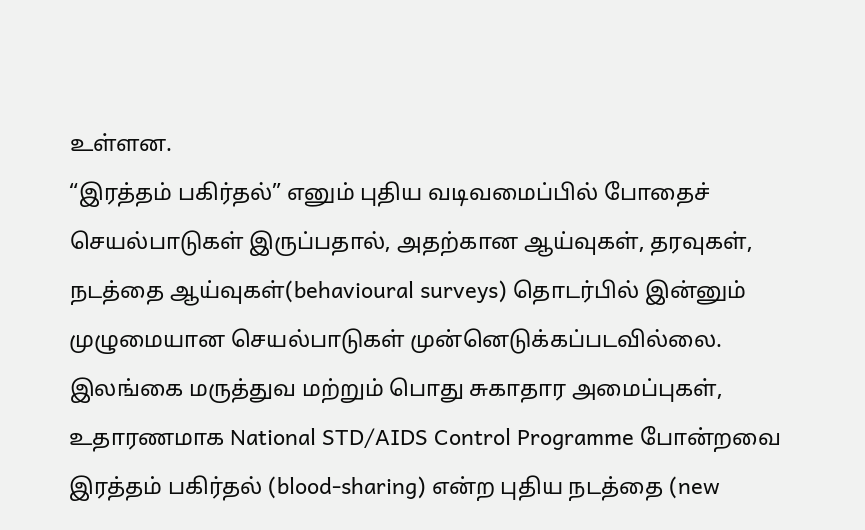உள்ளன.
“இரத்தம் பகிர்தல்” எனும் புதிய வடிவமைப்பில் போதைச் செயல்பாடுகள் இருப்பதால், அதற்கான ஆய்வுகள், தரவுகள், நடத்தை ஆய்வுகள்(behavioural surveys) தொடர்பில் இன்னும் முழுமையான செயல்பாடுகள் முன்னெடுக்கப்படவில்லை.
இலங்கை மருத்துவ மற்றும் பொது சுகாதார அமைப்புகள், உதாரணமாக National STD/AIDS Control Programme போன்றவை இரத்தம் பகிர்தல் (blood-sharing) என்ற புதிய நடத்தை (new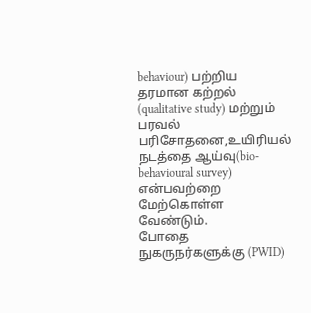behaviour) பற்றிய தரமான கற்றல் (qualitative study) மற்றும் பரவல் பரிசோதனை,உயிரியல் நடத்தை ஆய்வு(bio-behavioural survey) என்பவற்றை மேற்கொள்ள வேண்டும்.
போதை நுகருநர்களுக்கு (PWID)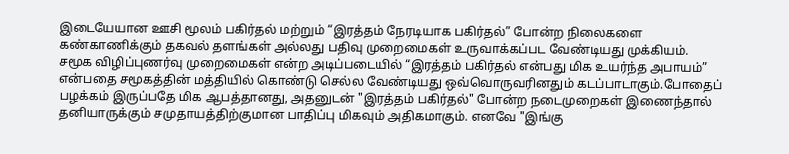இடையேயான ஊசி மூலம் பகிர்தல் மற்றும் “இரத்தம் நேரடியாக பகிர்தல்” போன்ற நிலைகளை கண்காணிக்கும் தகவல் தளங்கள் அல்லது பதிவு முறைமைகள் உருவாக்கப்பட வேண்டியது முக்கியம்.
சமூக விழிப்புணர்வு முறைமைகள் என்ற அடிப்படையில் “இரத்தம் பகிர்தல் என்பது மிக உயர்ந்த அபாயம்” என்பதை சமூகத்தின் மத்தியில் கொண்டு செல்ல வேண்டியது ஒவ்வொருவரினதும் கடப்பாடாகும்.போதைப் பழக்கம் இருப்பதே மிக ஆபத்தானது, அதனுடன் "இரத்தம் பகிர்தல்" போன்ற நடைமுறைகள் இணைந்தால் தனியாருக்கும் சமுதாயத்திற்குமான பாதிப்பு மிகவும் அதிகமாகும். எனவே "இங்கு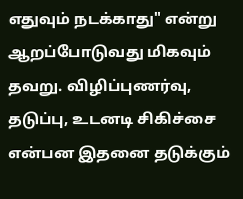எதுவும் நடக்காது" என்று ஆறப்போடுவது மிகவும் தவறு. விழிப்புணர்வு, தடுப்பு, உடனடி சிகிச்சை என்பன இதனை தடுக்கும்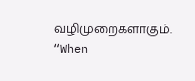வழிமுறைகளாகும்.
“When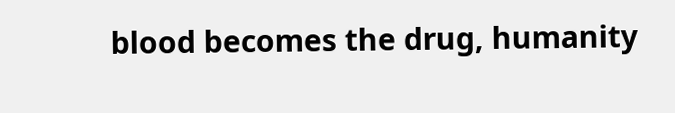blood becomes the drug, humanity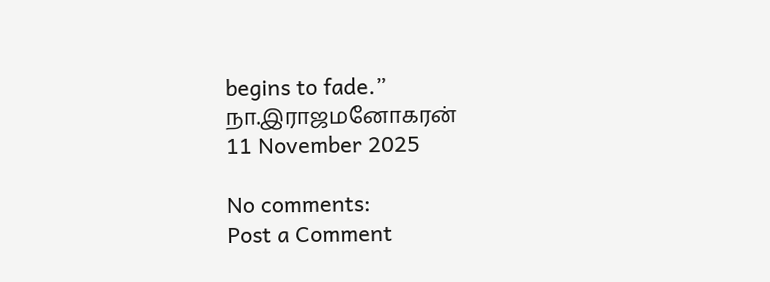begins to fade.”
நா.இராஜமனோகரன்
11 November 2025

No comments:
Post a Comment